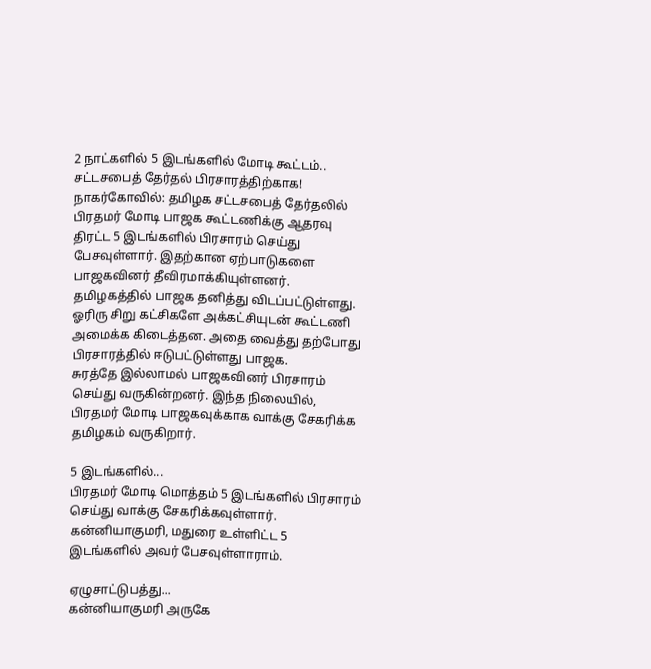2 நாட்களில் 5 இடங்களில் மோடி கூட்டம்.. சட்டசபைத் தேர்தல் பிரசாரத்திற்காக!
நாகர்கோவில்: தமிழக சட்டசபைத் தேர்தலில் பிரதமர் மோடி பாஜக கூட்டணிக்கு ஆதரவு திரட்ட 5 இடங்களில் பிரசாரம் செய்து பேசவுள்ளார். இதற்கான ஏற்பாடுகளை பாஜகவினர் தீவிரமாக்கியுள்ளனர்.
தமிழகத்தில் பாஜக தனித்து விடப்பட்டுள்ளது. ஓரிரு சிறு கட்சிகளே அக்கட்சியுடன் கூட்டணி அமைக்க கிடைத்தன. அதை வைத்து தற்போது பிரசாரத்தில் ஈடுபட்டுள்ளது பாஜக.
சுரத்தே இல்லாமல் பாஜகவினர் பிரசாரம் செய்து வருகின்றனர். இந்த நிலையில், பிரதமர் மோடி பாஜகவுக்காக வாக்கு சேகரிக்க தமிழகம் வருகிறார்.

5 இடங்களில்...
பிரதமர் மோடி மொத்தம் 5 இடங்களில் பிரசாரம் செய்து வாக்கு சேகரிக்கவுள்ளார். கன்னியாகுமரி, மதுரை உள்ளிட்ட 5 இடங்களில் அவர் பேசவுள்ளாராம்.

ஏழுசாட்டுபத்து...
கன்னியாகுமரி அருகே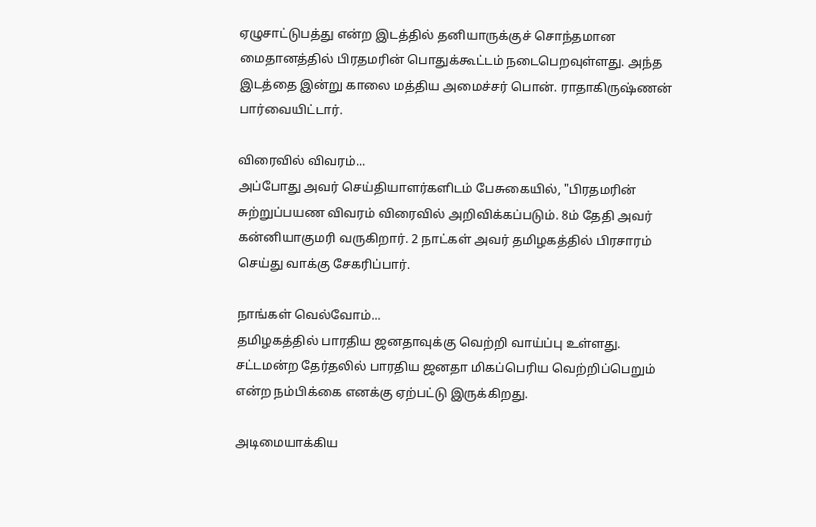ஏழுசாட்டுபத்து என்ற இடத்தில் தனியாருக்குச் சொந்தமான மைதானத்தில் பிரதமரின் பொதுக்கூட்டம் நடைபெறவுள்ளது. அந்த இடத்தை இன்று காலை மத்திய அமைச்சர் பொன். ராதாகிருஷ்ணன் பார்வையிட்டார்.

விரைவில் விவரம்...
அப்போது அவர் செய்தியாளர்களிடம் பேசுகையில், "பிரதமரின் சுற்றுப்பயண விவரம் விரைவில் அறிவிக்கப்படும். 8ம் தேதி அவர் கன்னியாகுமரி வருகிறார். 2 நாட்கள் அவர் தமிழகத்தில் பிரசாரம் செய்து வாக்கு சேகரிப்பார்.

நாங்கள் வெல்வோம்...
தமிழகத்தில் பாரதிய ஜனதாவுக்கு வெற்றி வாய்ப்பு உள்ளது. சட்டமன்ற தேர்தலில் பாரதிய ஜனதா மிகப்பெரிய வெற்றிப்பெறும் என்ற நம்பிக்கை எனக்கு ஏற்பட்டு இருக்கிறது.

அடிமையாக்கிய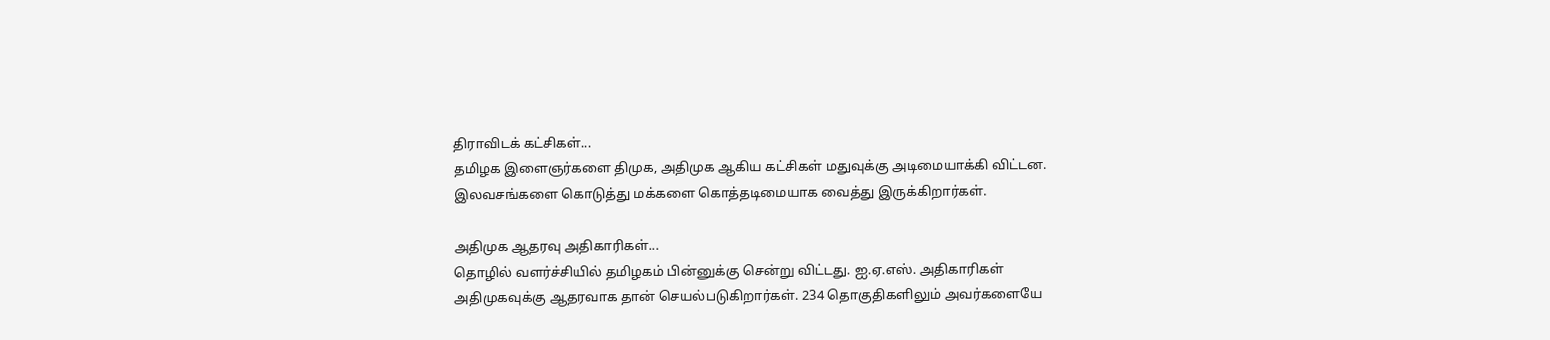திராவிடக் கட்சிகள்...
தமிழக இளைஞர்களை திமுக, அதிமுக ஆகிய கட்சிகள் மதுவுக்கு அடிமையாக்கி விட்டன. இலவசங்களை கொடுத்து மக்களை கொத்தடிமையாக வைத்து இருக்கிறார்கள்.

அதிமுக ஆதரவு அதிகாரிகள்...
தொழில் வளர்ச்சியில் தமிழகம் பின்னுக்கு சென்று விட்டது. ஐ.ஏ.எஸ். அதிகாரிகள் அதிமுகவுக்கு ஆதரவாக தான் செயல்படுகிறார்கள். 234 தொகுதிகளிலும் அவர்களையே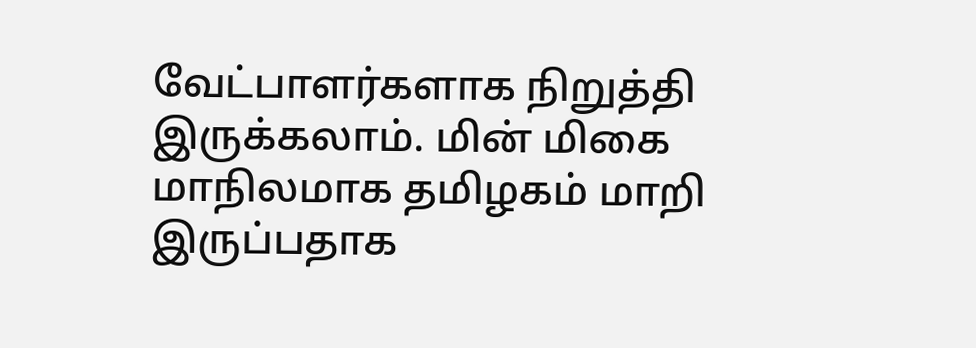வேட்பாளர்களாக நிறுத்தி இருக்கலாம். மின் மிகை மாநிலமாக தமிழகம் மாறி இருப்பதாக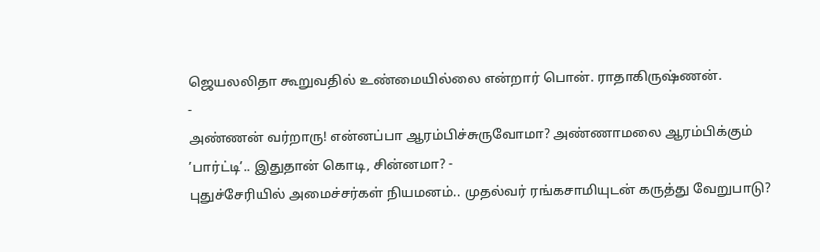ஜெயலலிதா கூறுவதில் உண்மையில்லை என்றார் பொன். ராதாகிருஷ்ணன்.
-
அண்ணன் வர்றாரு! என்னப்பா ஆரம்பிச்சுருவோமா? அண்ணாமலை ஆரம்பிக்கும் ’பார்ட்டி’.. இதுதான் கொடி, சின்னமா? -
புதுச்சேரியில் அமைச்சர்கள் நியமனம்.. முதல்வர் ரங்கசாமியுடன் கருத்து வேறுபாடு?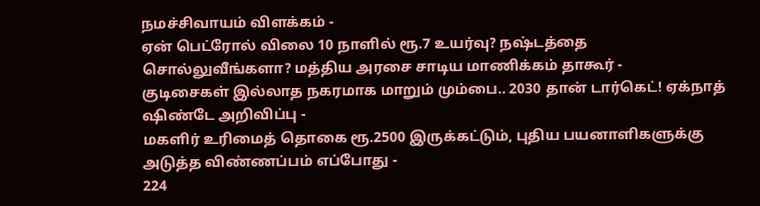நமச்சிவாயம் விளக்கம் -
ஏன் பெட்ரோல் விலை 10 நாளில் ரூ.7 உயர்வு? நஷ்டத்தை சொல்லுவீங்களா? மத்திய அரசை சாடிய மாணிக்கம் தாகூர் -
குடிசைகள் இல்லாத நகரமாக மாறும் மும்பை.. 2030 தான் டார்கெட்! ஏக்நாத் ஷிண்டே அறிவிப்பு -
மகளிர் உரிமைத் தொகை ரூ.2500 இருக்கட்டும், புதிய பயனாளிகளுக்கு அடுத்த விண்ணப்பம் எப்போது -
224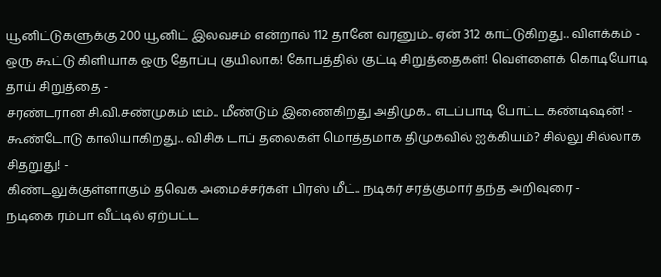யூனிட்டுகளுக்கு 200 யூனிட் இலவசம் என்றால் 112 தானே வரனும்.. ஏன் 312 காட்டுகிறது.. விளக்கம் -
ஒரு கூட்டு கிளியாக ஒரு தோப்பு குயிலாக! கோபத்தில் குட்டி சிறுத்தைகள்! வெள்ளைக் கொடியோடி தாய் சிறுத்தை -
சரண்டரான சி.வி.சண்முகம் டீம்.. மீண்டும் இணைகிறது அதிமுக.. எடப்பாடி போட்ட கண்டிஷன்! -
கூண்டோடு காலியாகிறது.. விசிக டாப் தலைகள் மொத்தமாக திமுகவில் ஐக்கியம்? சில்லு சில்லாக சிதறுது! -
கிண்டலுக்குள்ளாகும் தவெக அமைச்சர்கள் பிரஸ் மீட்.. நடிகர் சரத்குமார் தந்த அறிவுரை -
நடிகை ரம்பா வீட்டில் ஏற்பட்ட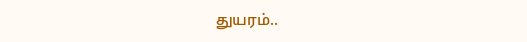துயரம்..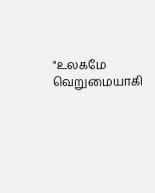"உலகமே வெறுமையாகி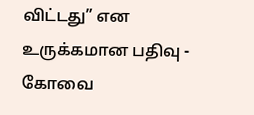விட்டது” என உருக்கமான பதிவு -
கோவை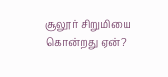சூலூர் சிறுமியை கொன்றது ஏன்?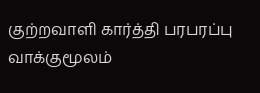குற்றவாளி கார்த்தி பரபரப்பு வாக்குமூலம்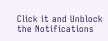Click it and Unblock the Notifications